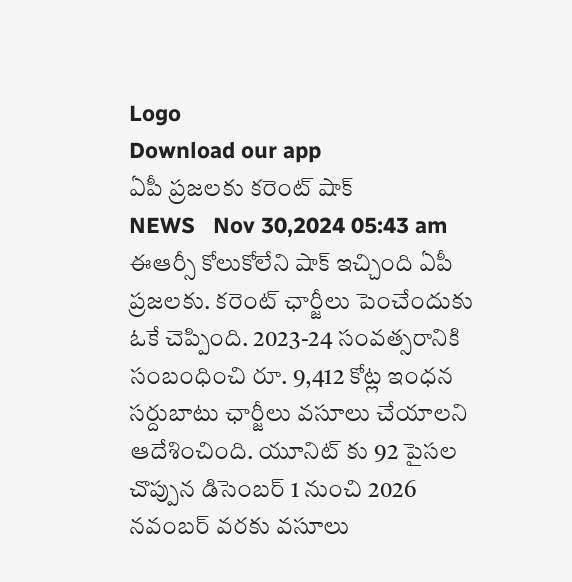Logo
Download our app
ఏపీ ప్ర‌జ‌ల‌కు క‌రెంట్ షాక్
NEWS   Nov 30,2024 05:43 am
ఈఆర్సీ కోలుకోలేని షాక్ ఇచ్చింది ఏపీ ప్ర‌జ‌ల‌కు. క‌రెంట్ ఛార్జీలు పెంచేందుకు ఓకే చెప్పింది. 2023-24 సంవ‌త్స‌రానికి సంబంధించి రూ. 9,412 కోట్ల ఇంధ‌న స‌ర్దుబాటు ఛార్జీలు వ‌సూలు చేయాల‌ని ఆదేశించింది. యూనిట్ కు 92 పైస‌ల చొప్పున డిసెంబ‌ర్ 1 నుంచి 2026 న‌వంబ‌ర్ వ‌ర‌కు వ‌సూలు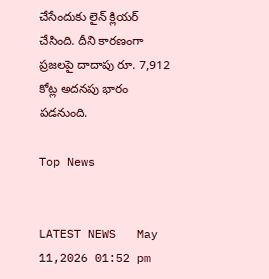చేసేందుకు లైన్ క్లియ‌ర్ చేసింది. దీని కార‌ణంగా ప్ర‌జ‌ల‌పై దాదాపు రూ. 7,912 కోట్ల అద‌న‌పు భారం ప‌డ‌నుంది.

Top News


LATEST NEWS   May 11,2026 01:52 pm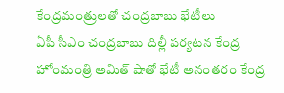కేంద్రమంత్రులతో చంద్రబాబు భేటీలు
ఏపీ సీఎం చంద్రబాబు దిల్లీ పర్యటన కేంద్ర హోంమంత్రి అమిత్‌ షాతో భేటీ అనంతరం కేంద్ర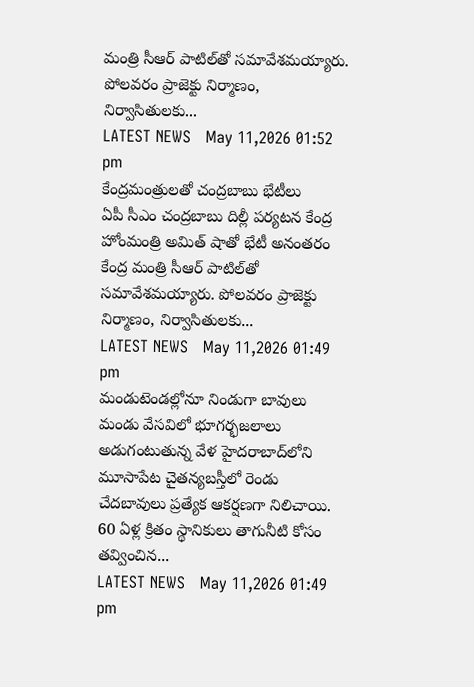మంత్రి సీఆర్‌ పాటిల్‌తో సమావేశమయ్యారు. పోలవరం ప్రాజెక్టు నిర్మాణం, నిర్వాసితులకు...
LATEST NEWS   May 11,2026 01:52 pm
కేంద్రమంత్రులతో చంద్రబాబు భేటీలు
ఏపీ సీఎం చంద్రబాబు దిల్లీ పర్యటన కేంద్ర హోంమంత్రి అమిత్‌ షాతో భేటీ అనంతరం కేంద్ర మంత్రి సీఆర్‌ పాటిల్‌తో సమావేశమయ్యారు. పోలవరం ప్రాజెక్టు నిర్మాణం, నిర్వాసితులకు...
LATEST NEWS   May 11,2026 01:49 pm
మండుటెండల్లోనూ నిండుగా బావులు
మండు వేసవిలో భూగర్భజలాలు అడుగంటుతున్న వేళ హైదరాబాద్‌లోని మూసాపేట చైతన్యబస్తీలో రెండు చేదబావులు ప్రత్యేక ఆకర్షణగా నిలిచాయి. 60 ఏళ్ల క్రితం స్థానికులు తాగునీటి కోసం తవ్వించిన...
LATEST NEWS   May 11,2026 01:49 pm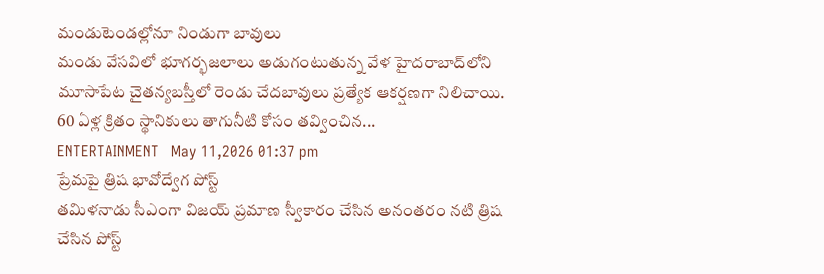మండుటెండల్లోనూ నిండుగా బావులు
మండు వేసవిలో భూగర్భజలాలు అడుగంటుతున్న వేళ హైదరాబాద్‌లోని మూసాపేట చైతన్యబస్తీలో రెండు చేదబావులు ప్రత్యేక ఆకర్షణగా నిలిచాయి. 60 ఏళ్ల క్రితం స్థానికులు తాగునీటి కోసం తవ్వించిన...
ENTERTAINMENT   May 11,2026 01:37 pm
ప్రేమపై త్రిష భావోద్వేగ పోస్ట్‌
తమిళనాడు సీఎంగా విజయ్‌ ప్రమాణ స్వీకారం చేసిన అనంతరం నటి త్రిష చేసిన పోస్ట్‌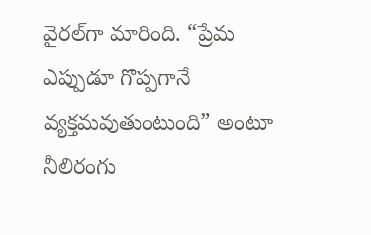వైరల్‌గా మారింది. “ప్రేమ ఎప్పుడూ గొప్పగానే వ్యక్తమవుతుంటుంది” అంటూ నీలిరంగు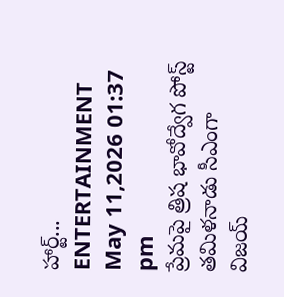హార్ట్‌...
ENTERTAINMENT   May 11,2026 01:37 pm
ప్రేమపై త్రిష భావోద్వేగ పోస్ట్‌
తమిళనాడు సీఎంగా విజయ్‌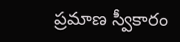ప్రమాణ స్వీకారం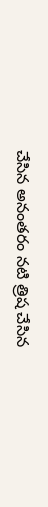చేసిన అనంతరం నటి త్రిష చేసిన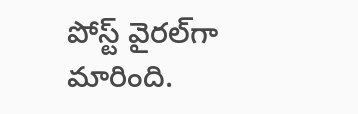పోస్ట్‌ వైరల్‌గా మారింది.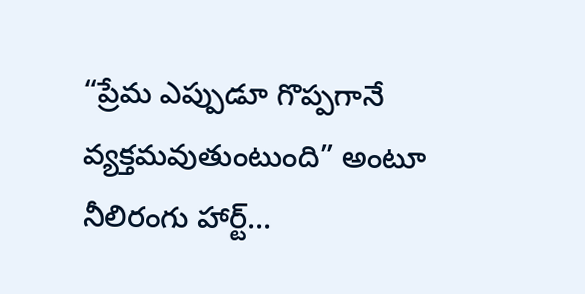“ప్రేమ ఎప్పుడూ గొప్పగానే వ్యక్తమవుతుంటుంది” అంటూ నీలిరంగు హార్ట్‌...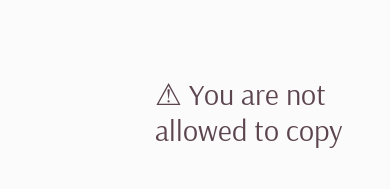⚠ You are not allowed to copy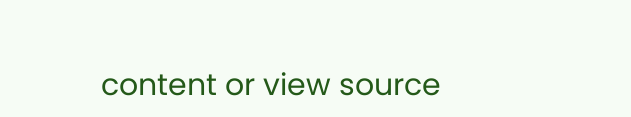content or view source